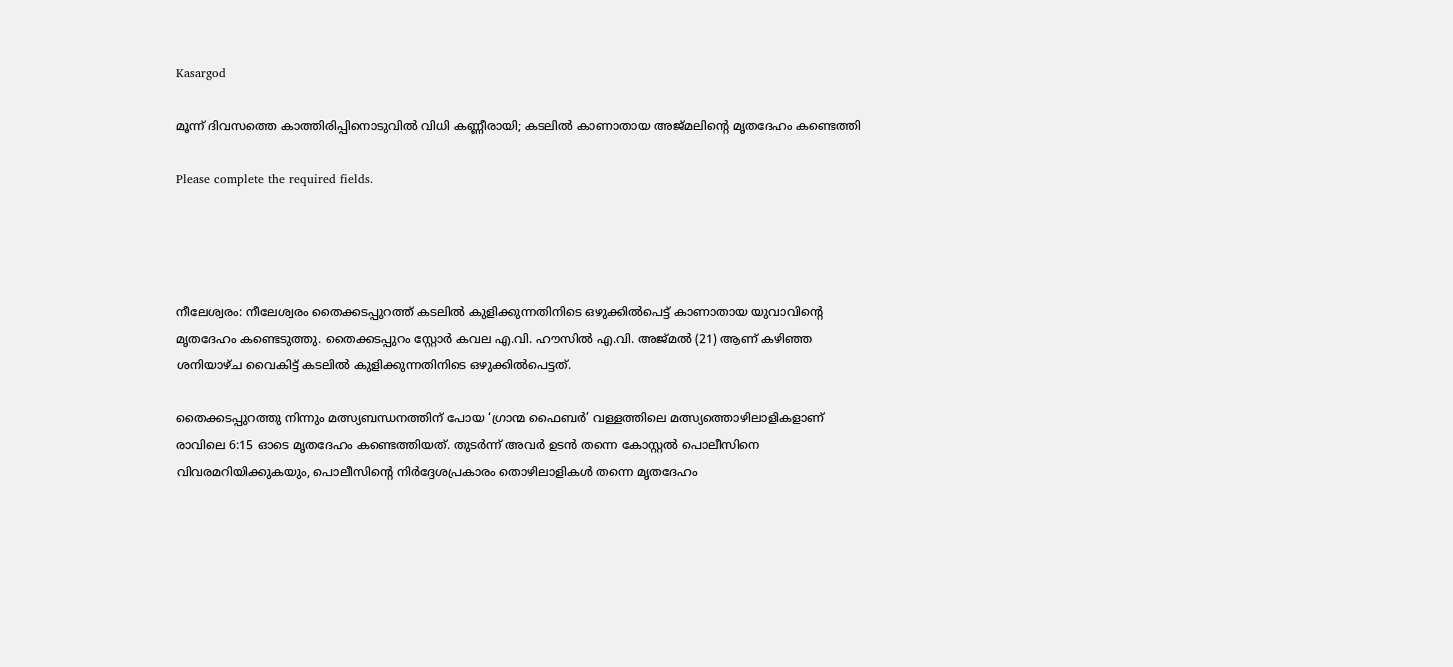Kasargod

മൂന്ന് ദിവസത്തെ കാത്തിരിപ്പിനൊടുവിൽ വിധി കണ്ണീരായി; കടലിൽ കാണാതായ അജ്മലിന്റെ മൃതദേഹം കണ്ടെത്തി

Please complete the required fields.




നീലേശ്വരം: നീലേശ്വരം തൈക്കടപ്പുറത്ത് കടലിൽ കുളിക്കുന്നതിനിടെ ഒഴുക്കിൽപെട്ട് കാണാതായ യുവാവിന്റെ മൃതദേഹം കണ്ടെടുത്തു. തൈക്കടപ്പുറം സ്റ്റോർ കവല എ.വി. ഹൗസിൽ എ.വി. അജ്മൽ (21) ആണ് കഴിഞ്ഞ ശനിയാഴ്ച വൈകിട്ട് കടലിൽ കുളിക്കുന്നതിനിടെ ഒഴുക്കിൽപെട്ടത്.

തൈക്കടപ്പുറത്തു നിന്നും മത്സ്യബന്ധനത്തിന് പോയ ‘ഗ്രാന്മ ഫൈബർ’ വള്ളത്തിലെ മത്സ്യത്തൊഴിലാളികളാണ് രാവിലെ 6:15 ഓടെ മൃതദേഹം കണ്ടെത്തിയത്. തുടർന്ന് അവർ ഉടൻ തന്നെ കോസ്റ്റൽ പൊലീസിനെ വിവരമറിയിക്കുകയും, പൊലീസിന്റെ നിർദ്ദേശപ്രകാരം തൊഴിലാളികൾ തന്നെ മൃതദേഹം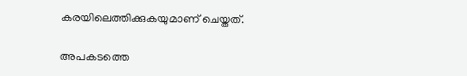കരയിലെത്തിക്കുകയുമാണ് ചെയ്തത്.

അപകടത്തെ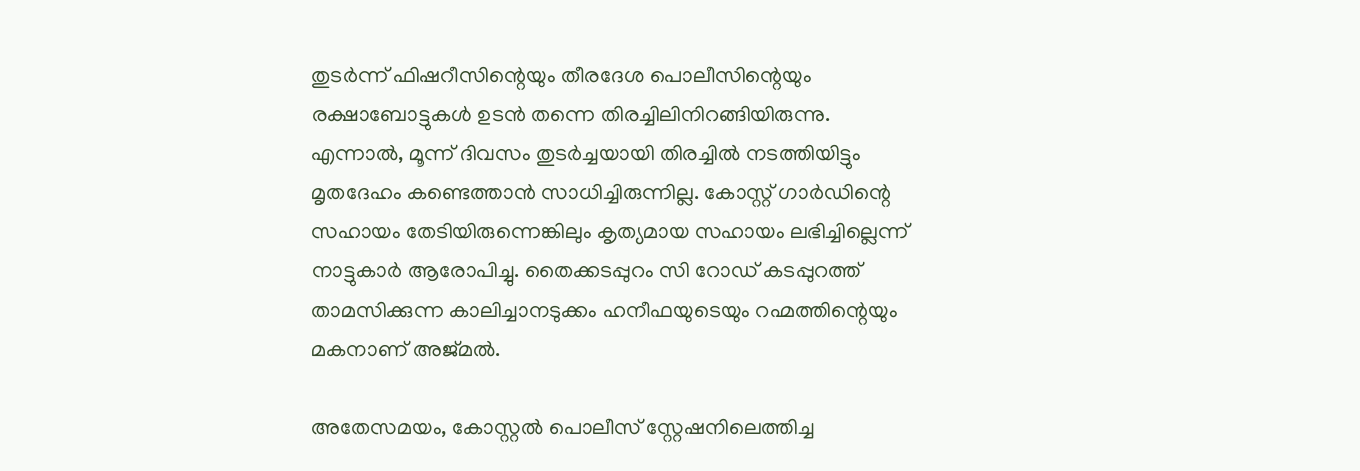തുടർന്ന് ഫിഷറീസിന്റെയും തീരദേശ പൊലീസിന്റെയും രക്ഷാബോട്ടുകൾ ഉടൻ തന്നെ തിരച്ചിലിനിറങ്ങിയിരുന്നു. എന്നാൽ, മൂന്ന് ദിവസം തുടർച്ചയായി തിരച്ചിൽ നടത്തിയിട്ടും മൃതദേഹം കണ്ടെത്താൻ സാധിച്ചിരുന്നില്ല. കോസ്റ്റ് ഗാർഡിന്റെ സഹായം തേടിയിരുന്നെങ്കിലും കൃത്യമായ സഹായം ലഭിച്ചില്ലെന്ന് നാട്ടുകാർ ആരോപിച്ചു. തൈക്കടപ്പുറം സി റോഡ് കടപ്പുറത്ത് താമസിക്കുന്ന കാലിച്ചാനടുക്കം ഹനീഫയുടെയും റഹ്മത്തിന്റെയും മകനാണ് അജ്മൽ.

അതേസമയം, കോസ്റ്റൽ പൊലീസ് സ്റ്റേഷനിലെത്തിച്ച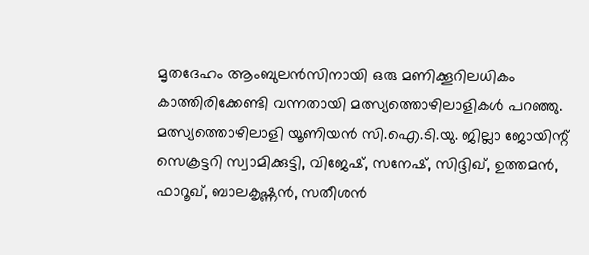മൃതദേഹം ആംബുലൻസിനായി ഒരു മണിക്കൂറിലധികം കാത്തിരിക്കേണ്ടി വന്നതായി മത്സ്യത്തൊഴിലാളികൾ പറഞ്ഞു. മത്സ്യത്തൊഴിലാളി യൂണിയൻ സി.ഐ.ടി.യു. ജില്ലാ ജോയിന്റ് സെക്രട്ടറി സ്വാമിക്കുട്ടി, വിജേഷ്, സനേഷ്, സിദ്ദിഖ്, ഉത്തമൻ, ഫാറൂഖ്, ബാലകൃഷ്ണൻ, സതീശൻ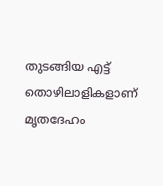തുടങ്ങിയ എട്ട് തൊഴിലാളികളാണ് മൃതദേഹം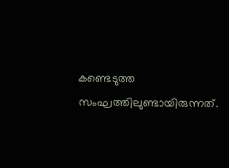കണ്ടെടുത്ത സംഘത്തിലുണ്ടായിരുന്നത്.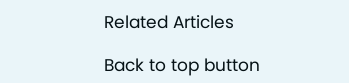Related Articles

Back to top button